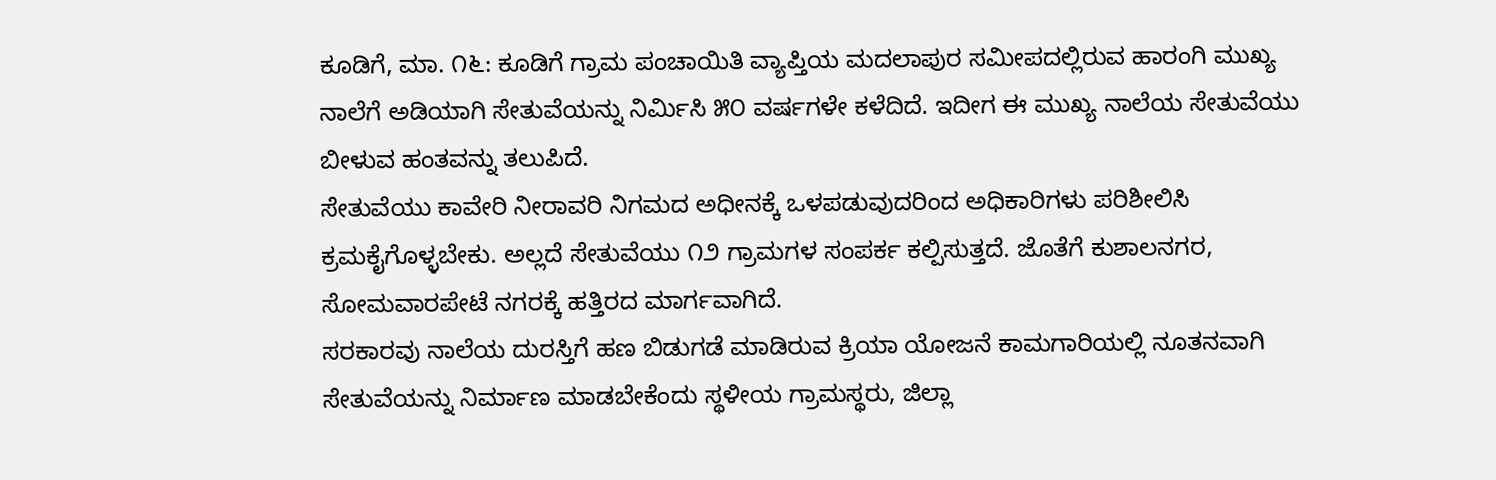ಕೂಡಿಗೆ, ಮಾ. ೧೬: ಕೂಡಿಗೆ ಗ್ರಾಮ ಪಂಚಾಯಿತಿ ವ್ಯಾಪ್ತಿಯ ಮದಲಾಪುರ ಸಮೀಪದಲ್ಲಿರುವ ಹಾರಂಗಿ ಮುಖ್ಯ ನಾಲೆಗೆ ಅಡಿಯಾಗಿ ಸೇತುವೆಯನ್ನು ನಿರ್ಮಿಸಿ ೫೦ ವರ್ಷಗಳೇ ಕಳೆದಿದೆ. ಇದೀಗ ಈ ಮುಖ್ಯ ನಾಲೆಯ ಸೇತುವೆಯು ಬೀಳುವ ಹಂತವನ್ನು ತಲುಪಿದೆ.
ಸೇತುವೆಯು ಕಾವೇರಿ ನೀರಾವರಿ ನಿಗಮದ ಅಧೀನಕ್ಕೆ ಒಳಪಡುವುದರಿಂದ ಅಧಿಕಾರಿಗಳು ಪರಿಶೀಲಿಸಿ ಕ್ರಮಕೈಗೊಳ್ಳಬೇಕು. ಅಲ್ಲದೆ ಸೇತುವೆಯು ೧೨ ಗ್ರಾಮಗಳ ಸಂಪರ್ಕ ಕಲ್ಪಿಸುತ್ತದೆ. ಜೊತೆಗೆ ಕುಶಾಲನಗರ, ಸೋಮವಾರಪೇಟೆ ನಗರಕ್ಕೆ ಹತ್ತಿರದ ಮಾರ್ಗವಾಗಿದೆ.
ಸರಕಾರವು ನಾಲೆಯ ದುರಸ್ತಿಗೆ ಹಣ ಬಿಡುಗಡೆ ಮಾಡಿರುವ ಕ್ರಿಯಾ ಯೋಜನೆ ಕಾಮಗಾರಿಯಲ್ಲಿ ನೂತನವಾಗಿ ಸೇತುವೆಯನ್ನು ನಿರ್ಮಾಣ ಮಾಡಬೇಕೆಂದು ಸ್ಥಳೀಯ ಗ್ರಾಮಸ್ಥರು, ಜಿಲ್ಲಾ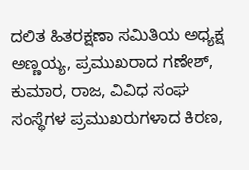ದಲಿತ ಹಿತರಕ್ಷಣಾ ಸಮಿತಿಯ ಅಧ್ಯಕ್ಷ ಅಣ್ಣಯ್ಯ, ಪ್ರಮುಖರಾದ ಗಣೇಶ್, ಕುಮಾರ, ರಾಜ, ವಿವಿಧ ಸಂಘ ಸಂಸ್ಥೆಗಳ ಪ್ರಮುಖರುಗಳಾದ ಕಿರಣ,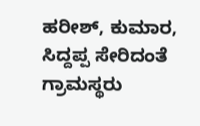ಹರೀಶ್, ಕುಮಾರ, ಸಿದ್ದಪ್ಪ ಸೇರಿದಂತೆ ಗ್ರಾಮಸ್ಥರು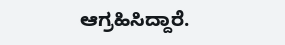ಆಗ್ರಹಿಸಿದ್ದಾರೆ.